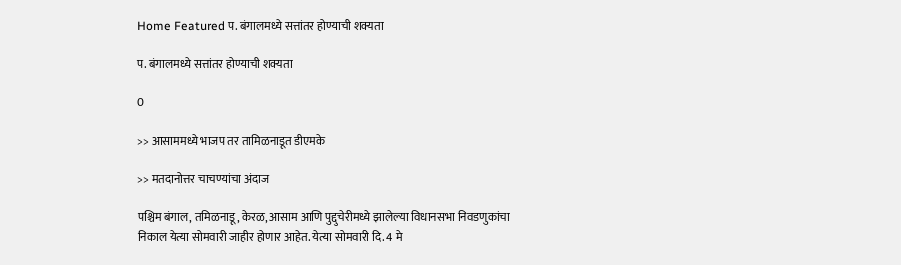Home Featured प. बंगालमध्ये सत्तांतर होण्याची शक्यता

प. बंगालमध्ये सत्तांतर होण्याची शक्यता

0

>> आसाममध्ये भाजप तर तामिळनाडूत डीएमके

>> मतदानोत्तर चाचण्यांचा अंदाज

पश्चिम बंगाल, तमिळनाडू, केरळ, आसाम आणि पुद्दुचेरीमध्ये झालेल्या विधानसभा निवडणुकांचा निकाल येत्या सोमवारी जाहीर होणार आहेत. येत्या सोमवारी दि. 4 मे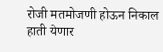रोजी मतमोजणी होऊन निकाल हाती येणार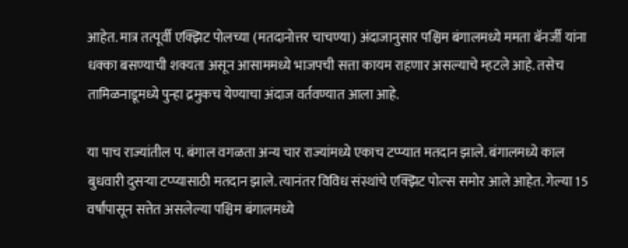आहेत. मात्र तत्पूर्वी एक्झिट पोलच्या (मतदानोत्तर चाचण्या) अंदाजानुसार पश्चिम बंगालमध्ये ममता बॅनर्जी यांना धक्का बसण्याची शक्यता असून आसाममध्ये भाजपची सत्ता कायम राहणार असल्याचे म्हटले आहे. तसेच तामिळनाडूमध्ये पुन्हा द्रमुकच येण्याचा अंदाज वर्तवण्यात आला आहे.

या पाच राज्यांतील प. बंगाल वगळता अन्य चार राज्यांमध्ये एकाच टप्प्यात मतदान झाले. बंगालमध्ये काल बुधवारी दुसऱ्या टप्प्यासाठी मतदान झाले. त्यानंतर विविध संस्थांचे एक्झिट पोल्स समोर आले आहेत. गेल्या 15 वर्षांपासून सत्तेत असलेल्या पश्चिम बंगालमध्ये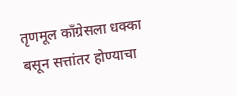तृणमूल काँग्रेसला धक्का बसून सत्तांतर होण्याचा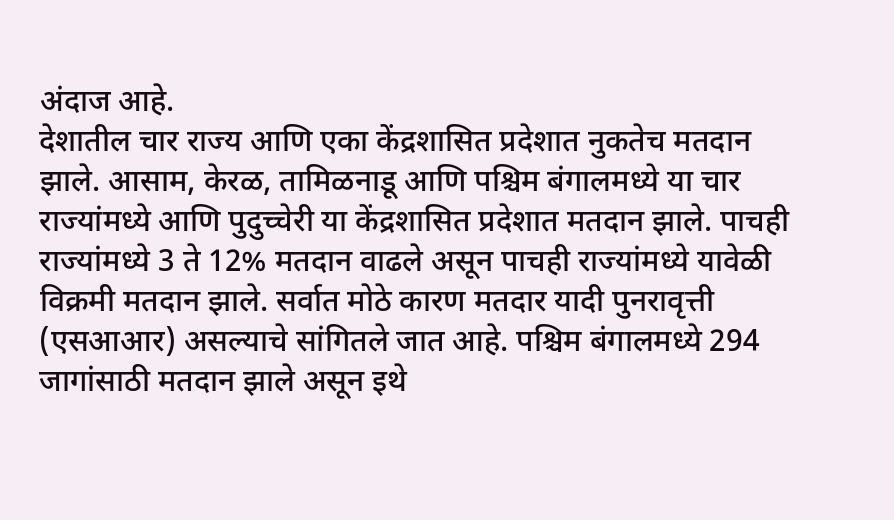अंदाज आहे.
देशातील चार राज्य आणि एका केंद्रशासित प्रदेशात नुकतेच मतदान झाले. आसाम, केरळ, तामिळनाडू आणि पश्चिम बंगालमध्ये या चार राज्यांमध्ये आणि पुदुच्चेरी या केंद्रशासित प्रदेशात मतदान झाले. पाचही राज्यांमध्ये 3 ते 12% मतदान वाढले असून पाचही राज्यांमध्ये यावेळी विक्रमी मतदान झाले. सर्वात मोठे कारण मतदार यादी पुनरावृत्ती (एसआआर) असल्याचे सांगितले जात आहे. पश्चिम बंगालमध्ये 294 जागांसाठी मतदान झाले असून इथे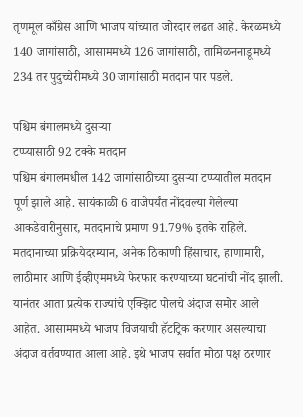तृणमूल काँग्रेस आणि भाजप यांच्यात जोरदार लढत आहे. केरळमध्ये 140 जागांसाठी, आसाममध्ये 126 जागांसाठी, तामिळननाडूमध्ये 234 तर पुदुच्चेरीमध्ये 30 जागांसाठी मतदान पार पडले.

पश्चिम बंगालमध्ये दुसऱ्या
टप्प्यासाठी 92 टक्के मतदान
पश्चिम बंगालमधील 142 जागांसाठीच्या दुसऱ्या टप्प्यातील मतदान पूर्ण झाले आहे. सायंकाळी 6 वाजेपर्यंत नोंदवल्या गेलेल्या आकडेवारीनुसार, मतदानाचे प्रमाण 91.79% इतके राहिले. मतदानाच्या प्रक्रियेदरम्यान, अनेक ठिकाणी हिंसाचार, हाणामारी, लाठीमार आणि ईव्हीएममध्ये फेरफार करण्याच्या घटनांची नोंद झाली.
यानंतर आता प्रत्येक राज्यांचे एक्झिट पोलचे अंदाज समोर आले आहेत. आसाममध्ये भाजप विजयाची हॅटट्रिक करणार असल्याचा अंदाज वर्तवण्यात आला आहे. इथे भाजप सर्वात मोठा पक्ष ठरणार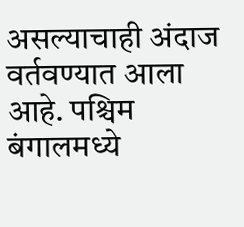असल्याचाही अंदाज वर्तवण्यात आला आहे. पश्चिम बंगालमध्ये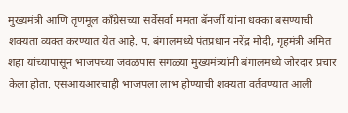मुख्यमंत्री आणि तृणमूल काँग्रेसच्या सर्वेसर्वा ममता बॅनर्जी यांना धक्का बसण्याची शक्यता व्यक्त करण्यात येत आहे. प. बंगालमध्ये पंतप्रधान नरेंद्र मोदी, गृहमंत्री अमित शहा यांच्यापासून भाजपच्या जवळपास सगळ्या मुख्यमंत्र्यांनी बंगालमध्ये जोरदार प्रचार केला होता. एसआयआरचाही भाजपला लाभ होण्याची शक्यता वर्तवण्यात आली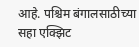आहे. पश्चिम बंगालसाठीच्या सहा एक्झिट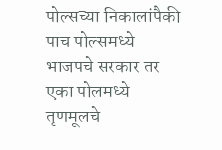पोल्सच्या निकालांपैकी पाच पोल्समध्ये भाजपचे सरकार तर एका पोलमध्ये तृणमूलचे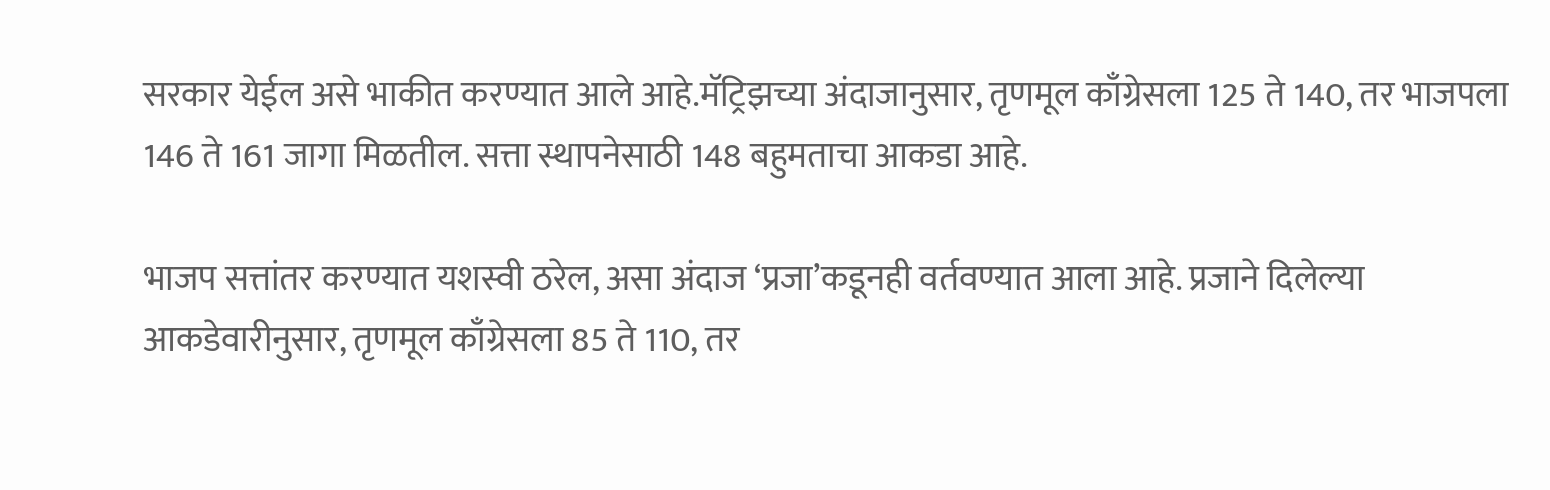सरकार येईल असे भाकीत करण्यात आले आहे.मॅट्रिझच्या अंदाजानुसार, तृणमूल काँग्रेसला 125 ते 140, तर भाजपला 146 ते 161 जागा मिळतील. सत्ता स्थापनेसाठी 148 बहुमताचा आकडा आहे.

भाजप सत्तांतर करण्यात यशस्वी ठरेल, असा अंदाज ‘प्रजा’कडूनही वर्तवण्यात आला आहे. प्रजाने दिलेल्या आकडेवारीनुसार, तृणमूल काँग्रेसला 85 ते 110, तर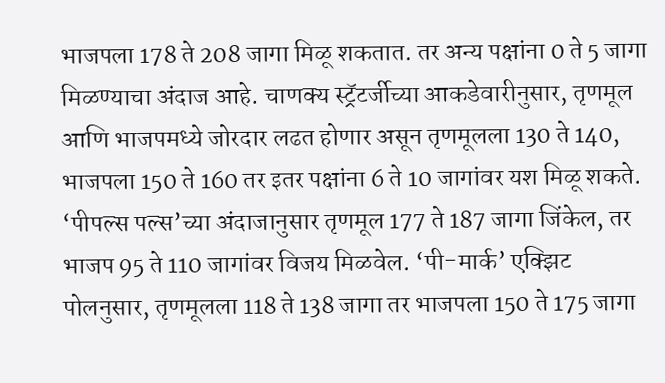भाजपला 178 ते 208 जागा मिळू शकतात. तर अन्य पक्षांना 0 ते 5 जागा मिळण्याचा अंदाज आहे. चाणक्य स्ट्रॅटर्जीच्या आकडेवारीनुसार, तृणमूल आणि भाजपमध्ये जोरदार लढत होणार असून तृणमूलला 130 ते 140, भाजपला 150 ते 160 तर इतर पक्षांना 6 ते 10 जागांवर यश मिळू शकते.
‘पीपल्स पल्स’च्या अंदाजानुसार तृणमूल 177 ते 187 जागा जिंकेल, तर भाजप 95 ते 110 जागांवर विजय मिळवेल. ‘पी-मार्क’ एक्झिट पोलनुसार, तृणमूलला 118 ते 138 जागा तर भाजपला 150 ते 175 जागा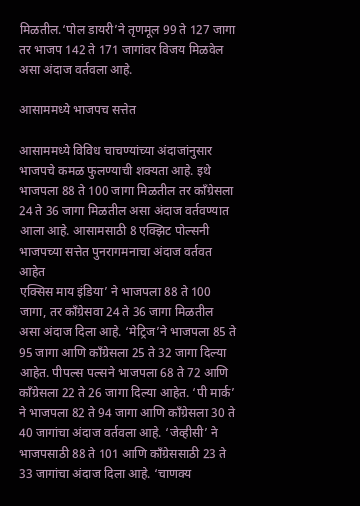मिळतील.‘पोल डायरी’ने तृणमूल 99 ते 127 जागा तर भाजप 142 ते 171 जागांवर विजय मिळवेल असा अंदाज वर्तवला आहे.

आसाममध्ये भाजपच सत्तेत

आसाममध्ये विविध चाचण्यांच्या अंदाजांनुसार भाजपचे कमळ फुलण्याची शक्यता आहे. इथे भाजपला 88 ते 100 जागा मिळतील तर काँग्रेसला 24 ते 36 जागा मिळतील असा अंदाज वर्तवण्यात आला आहे. आसामसाठी 8 एक्झिट पोल्सनी भाजपच्या सत्तेत पुनरागमनाचा अंदाज वर्तवत आहेत
एक्सिस माय इंडिया’ ने भाजपला 88 ते 100 जागा, तर काँग्रेसवा 24 ते 36 जागा मिळतील असा अंदाज दिला आहे. ‘मेट्रिज’ने भाजपला 85 ते 95 जागा आणि काँग्रेसला 25 ते 32 जागा दिल्या आहेत. पीपल्स पल्सने भाजपला 68 ते 72 आणि काँग्रेसला 22 ते 26 जागा दिल्या आहेत. ‘पी मार्क’ ने भाजपला 82 ते 94 जागा आणि काँग्रेसला 30 ते 40 जागांचा अंदाज वर्तवला आहे. ‘जेव्हीसी’ ने भाजपसाठी 88 ते 101 आणि काँग्रेससाठी 23 ते 33 जागांचा अंदाज दिला आहे. ‘चाणक्य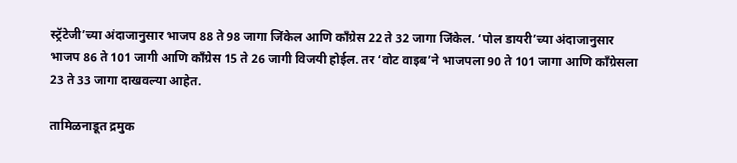स्ट्रॅटेजी’च्या अंदाजानुसार भाजप 88 ते 98 जागा जिंकेल आणि काँग्रेस 22 ते 32 जागा जिंकेल. ‘पोल डायरी’च्या अंदाजानुसार भाजप 86 ते 101 जागी आणि काँग्रेस 15 ते 26 जागी विजयी होईल. तर ‘वोट वाइब’ने भाजपला 90 ते 101 जागा आणि काँग्रेसला 23 ते 33 जागा दाखवल्या आहेत.

तामिळनाडूत द्रमुक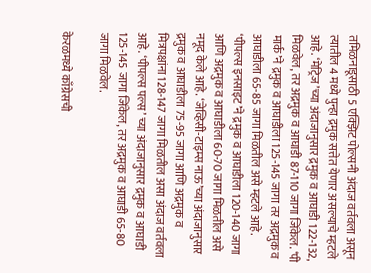तमिळनाडूसाठी 5 एक्झिट पोल्सनी अंदाज वर्तवला असून त्यातील 4 मध्ये पुन्हा द्रमुक सत्तेत येणार असल्याचे म्हटले आहे. ‘मेट्रिज’च्या अंदाजानुसार द्रमुक व आघाडी 122-132, मिळवेल, तर अद्रमुक व आघाडी 87-110 जागा जिंकेल. ‘पी मार्क’ने द्रमुक व आघाडीला 125-145 जागा तर अद्रमुक व आघाडीला 65-85 जागा मिळतील असे म्हटले आहे. ‘पीपल्स इनसाइट’ने द्रमुक व आघाडीला 120-140 जागा आणि अद्रमुक व आघाडीला 60-70 जागा मिळतील असे नमूद केले आहे. ‘जेव्हिसी-टाइम्स नाऊ’च्या अंदाजानुसार द्रमुक व आघाडीला 75-95 जागा आणि अद्रमुक व मित्रपक्षांना 128-147 जागा मिळतील असा अंदाज वर्तवला आहे. ‘पीपल्स पल्स’ च्या अंदाजानुसार द्रमुक व आघाडी 125-145 जागा जिंकेल, तर अद्रमुक व आघाडी 65-80 जागा मिळवेल.

केरळमध्ये काँग्रेसची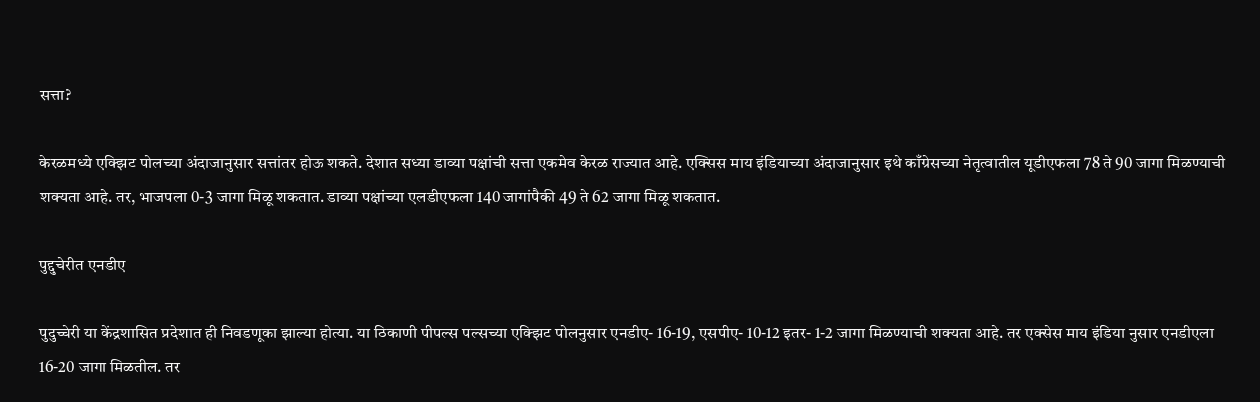सत्ता?

केरळमध्ये एक्झिट पोलच्या अंदाजानुसार सत्तांतर होऊ शकते. देशात सध्या डाव्या पक्षांची सत्ता एकमेव केरळ राज्यात आहे. एक्सिस माय इंडियाच्या अंदाजानुसार इथे काँग्रेसच्या नेतृत्वातील यूडीएफला 78 ते 90 जागा मिळण्याची शक्यता आहे. तर, भाजपला 0-3 जागा मिळू शकतात. डाव्या पक्षांच्या एलडीएफला 140 जागांपैकी 49 ते 62 जागा मिळू शकतात.

पुद्दुचेरीत एनडीए

पुदुच्चेरी या केंद्रशासित प्रदेशात ही निवडणूका झाल्या होत्या. या ठिकाणी पीपल्स पल्सच्या एक्झिट पोलनुसार एनडीए- 16-19, एसपीए- 10-12 इतर- 1-2 जागा मिळण्याची शक्यता आहे. तर एक्सेस माय इंडिया नुसार एनडीएला 16-20 जागा मिळतील. तर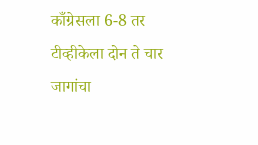काँग्रेसला 6-8 तर टीव्हीकेला दोन ते चार जागांचा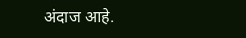अंदाज आहे.